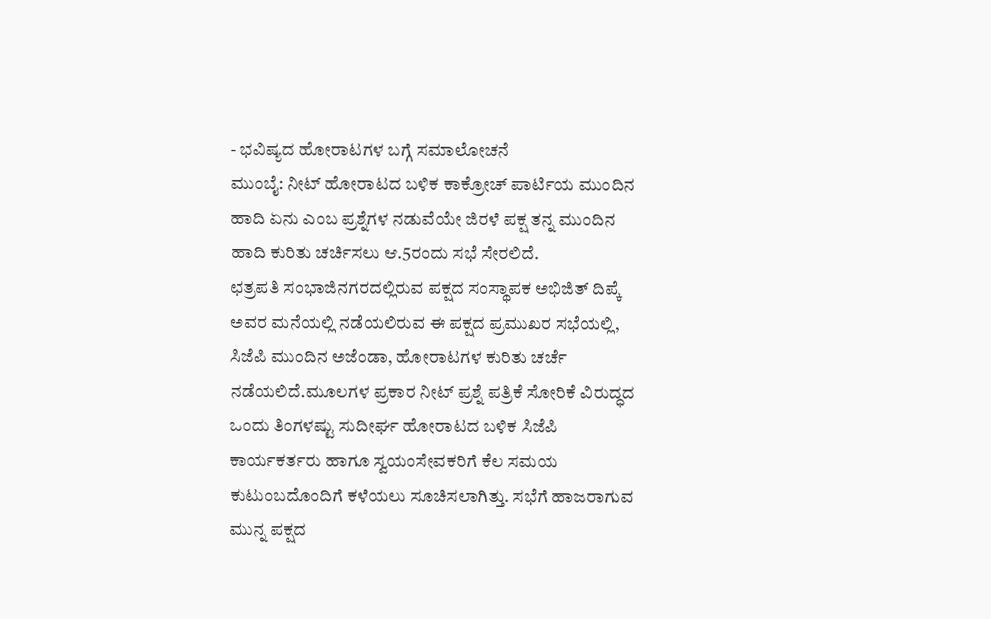- ಭವಿಷ್ಯದ ಹೋರಾಟಗಳ ಬಗ್ಗೆ ಸಮಾಲೋಚನೆ
ಮುಂಬೈ: ನೀಟ್ ಹೋರಾಟದ ಬಳಿಕ ಕಾಕ್ರೋಚ್ ಪಾರ್ಟಿಯ ಮುಂದಿನ ಹಾದಿ ಏನು ಎಂಬ ಪ್ರಶ್ನೆಗಳ ನಡುವೆಯೇ ಜಿರಳೆ ಪಕ್ಷ ತನ್ನ ಮುಂದಿನ ಹಾದಿ ಕುರಿತು ಚರ್ಚಿಸಲು ಆ.5ರಂದು ಸಭೆ ಸೇರಲಿದೆ.
ಛತ್ರಪತಿ ಸಂಭಾಜಿನಗರದಲ್ಲಿರುವ ಪಕ್ಷದ ಸಂಸ್ಥಾಪಕ ಅಭಿಜಿತ್ ದಿಪ್ಕೆ ಅವರ ಮನೆಯಲ್ಲಿ ನಡೆಯಲಿರುವ ಈ ಪಕ್ಷದ ಪ್ರಮುಖರ ಸಭೆಯಲ್ಲಿ, ಸಿಜೆಪಿ ಮುಂದಿನ ಅಜೆಂಡಾ, ಹೋರಾಟಗಳ ಕುರಿತು ಚರ್ಚೆ ನಡೆಯಲಿದೆ.ಮೂಲಗಳ ಪ್ರಕಾರ ನೀಟ್ ಪ್ರಶ್ನೆ ಪತ್ರಿಕೆ ಸೋರಿಕೆ ವಿರುದ್ಧದ ಒಂದು ತಿಂಗಳಷ್ಟು ಸುದೀರ್ಘ ಹೋರಾಟದ ಬಳಿಕ ಸಿಜೆಪಿ ಕಾರ್ಯಕರ್ತರು ಹಾಗೂ ಸ್ವಯಂಸೇವಕರಿಗೆ ಕೆಲ ಸಮಯ ಕುಟುಂಬದೊಂದಿಗೆ ಕಳೆಯಲು ಸೂಚಿಸಲಾಗಿತ್ತು. ಸಭೆಗೆ ಹಾಜರಾಗುವ ಮುನ್ನ ಪಕ್ಷದ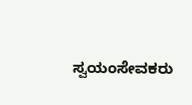ಸ್ವಯಂಸೇವಕರು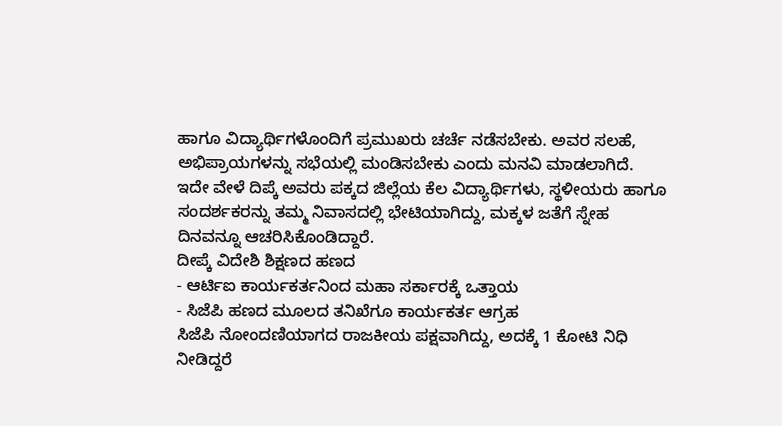ಹಾಗೂ ವಿದ್ಯಾರ್ಥಿಗಳೊಂದಿಗೆ ಪ್ರಮುಖರು ಚರ್ಚೆ ನಡೆಸಬೇಕು. ಅವರ ಸಲಹೆ, ಅಭಿಪ್ರಾಯಗಳನ್ನು ಸಭೆಯಲ್ಲಿ ಮಂಡಿಸಬೇಕು ಎಂದು ಮನವಿ ಮಾಡಲಾಗಿದೆ.
ಇದೇ ವೇಳೆ ದಿಪ್ಕೆ ಅವರು ಪಕ್ಕದ ಜಿಲ್ಲೆಯ ಕೆಲ ವಿದ್ಯಾರ್ಥಿಗಳು, ಸ್ಥಳೀಯರು ಹಾಗೂ ಸಂದರ್ಶಕರನ್ನು ತಮ್ಮ ನಿವಾಸದಲ್ಲಿ ಭೇಟಿಯಾಗಿದ್ದು, ಮಕ್ಕಳ ಜತೆಗೆ ಸ್ನೇಹ ದಿನವನ್ನೂ ಆಚರಿಸಿಕೊಂಡಿದ್ದಾರೆ.
ದೀಪ್ಕೆ ವಿದೇಶಿ ಶಿಕ್ಷಣದ ಹಣದ
- ಆರ್ಟಿಐ ಕಾರ್ಯಕರ್ತನಿಂದ ಮಹಾ ಸರ್ಕಾರಕ್ಕೆ ಒತ್ತಾಯ
- ಸಿಜೆಪಿ ಹಣದ ಮೂಲದ ತನಿಖೆಗೂ ಕಾರ್ಯಕರ್ತ ಆಗ್ರಹ
ಸಿಜೆಪಿ ನೋಂದಣಿಯಾಗದ ರಾಜಕೀಯ ಪಕ್ಷವಾಗಿದ್ದು, ಅದಕ್ಕೆ 1 ಕೋಟಿ ನಿಧಿ ನೀಡಿದ್ದರೆ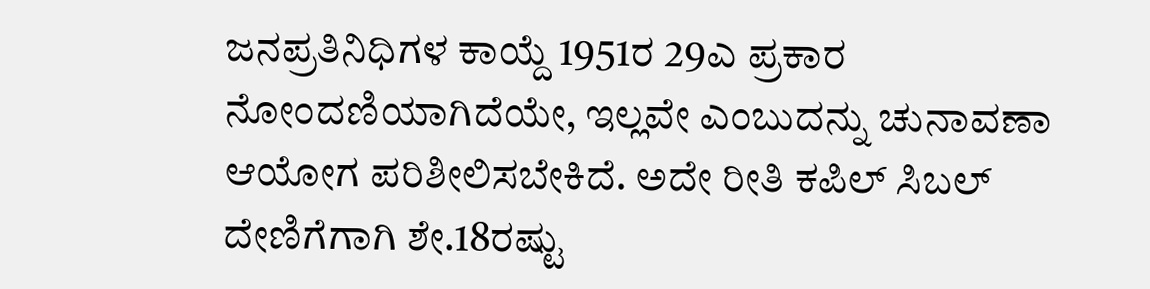ಜನಪ್ರತಿನಿಧಿಗಳ ಕಾಯ್ದೆ 1951ರ 29ಎ ಪ್ರಕಾರ ನೋಂದಣಿಯಾಗಿದೆಯೇ, ಇಲ್ಲವೇ ಎಂಬುದನ್ನು ಚುನಾವಣಾ ಆಯೋಗ ಪರಿಶೀಲಿಸಬೇಕಿದೆ. ಅದೇ ರೀತಿ ಕಪಿಲ್ ಸಿಬಲ್ ದೇಣಿಗೆಗಾಗಿ ಶೇ.18ರಷ್ಟು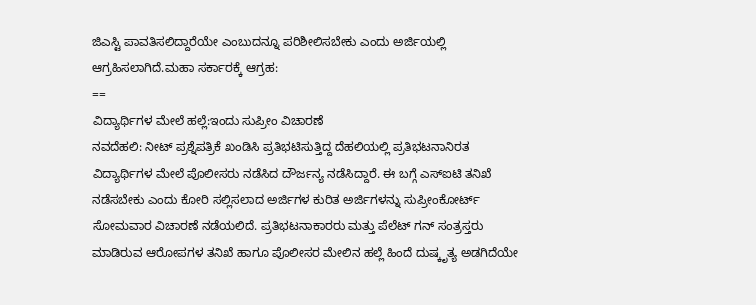ಜಿಎಸ್ಟಿ ಪಾವತಿಸಲಿದ್ದಾರೆಯೇ ಎಂಬುದನ್ನೂ ಪರಿಶೀಲಿಸಬೇಕು ಎಂದು ಅರ್ಜಿಯಲ್ಲಿ ಆಗ್ರಹಿಸಲಾಗಿದೆ.ಮಹಾ ಸರ್ಕಾರಕ್ಕೆ ಆಗ್ರಹ:
==
ವಿದ್ಯಾರ್ಥಿಗಳ ಮೇಲೆ ಹಲ್ಲೆ:ಇಂದು ಸುಪ್ರೀಂ ವಿಚಾರಣೆ
ನವದೆಹಲಿ: ನೀಟ್ ಪ್ರಶ್ನೆಪತ್ರಿಕೆ ಖಂಡಿಸಿ ಪ್ರತಿಭಟಿಸುತ್ತಿದ್ದ ದೆಹಲಿಯಲ್ಲಿ ಪ್ರತಿಭಟನಾನಿರತ ವಿದ್ಯಾರ್ಥಿಗಳ ಮೇಲೆ ಪೊಲೀಸರು ನಡೆಸಿದ ದೌರ್ಜನ್ಯ ನಡೆಸಿದ್ದಾರೆ. ಈ ಬಗ್ಗೆ ಎಸ್ಐಟಿ ತನಿಖೆ ನಡೆಸಬೇಕು ಎಂದು ಕೋರಿ ಸಲ್ಲಿಸಲಾದ ಅರ್ಜಿಗಳ ಕುರಿತ ಅರ್ಜಿಗಳನ್ನು ಸುಪ್ರೀಂಕೋರ್ಟ್ ಸೋಮವಾರ ವಿಚಾರಣೆ ನಡೆಯಲಿದೆ. ಪ್ರತಿಭಟನಾಕಾರರು ಮತ್ತು ಪೆಲೆಟ್ ಗನ್ ಸಂತ್ರಸ್ತರು ಮಾಡಿರುವ ಆರೋಪಗಳ ತನಿಖೆ ಹಾಗೂ ಪೊಲೀಸರ ಮೇಲಿನ ಹಲ್ಲೆ ಹಿಂದೆ ದುಷ್ಕೃತ್ಯ ಅಡಗಿದೆಯೇ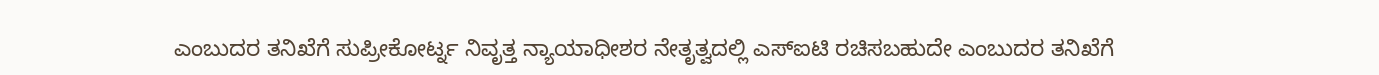ಎಂಬುದರ ತನಿಖೆಗೆ ಸುಪ್ರೀಕೋರ್ಟ್ನ ನಿವೃತ್ತ ನ್ಯಾಯಾಧೀಶರ ನೇತೃತ್ವದಲ್ಲಿ ಎಸ್ಐಟಿ ರಚಿಸಬಹುದೇ ಎಂಬುದರ ತನಿಖೆಗೆ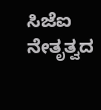ಸಿಜೆಐ ನೇತೃತ್ವದ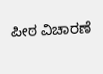ಪೀಠ ವಿಚಾರಣೆ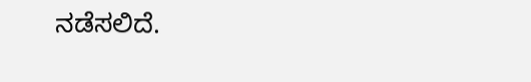ನಡೆಸಲಿದೆ.